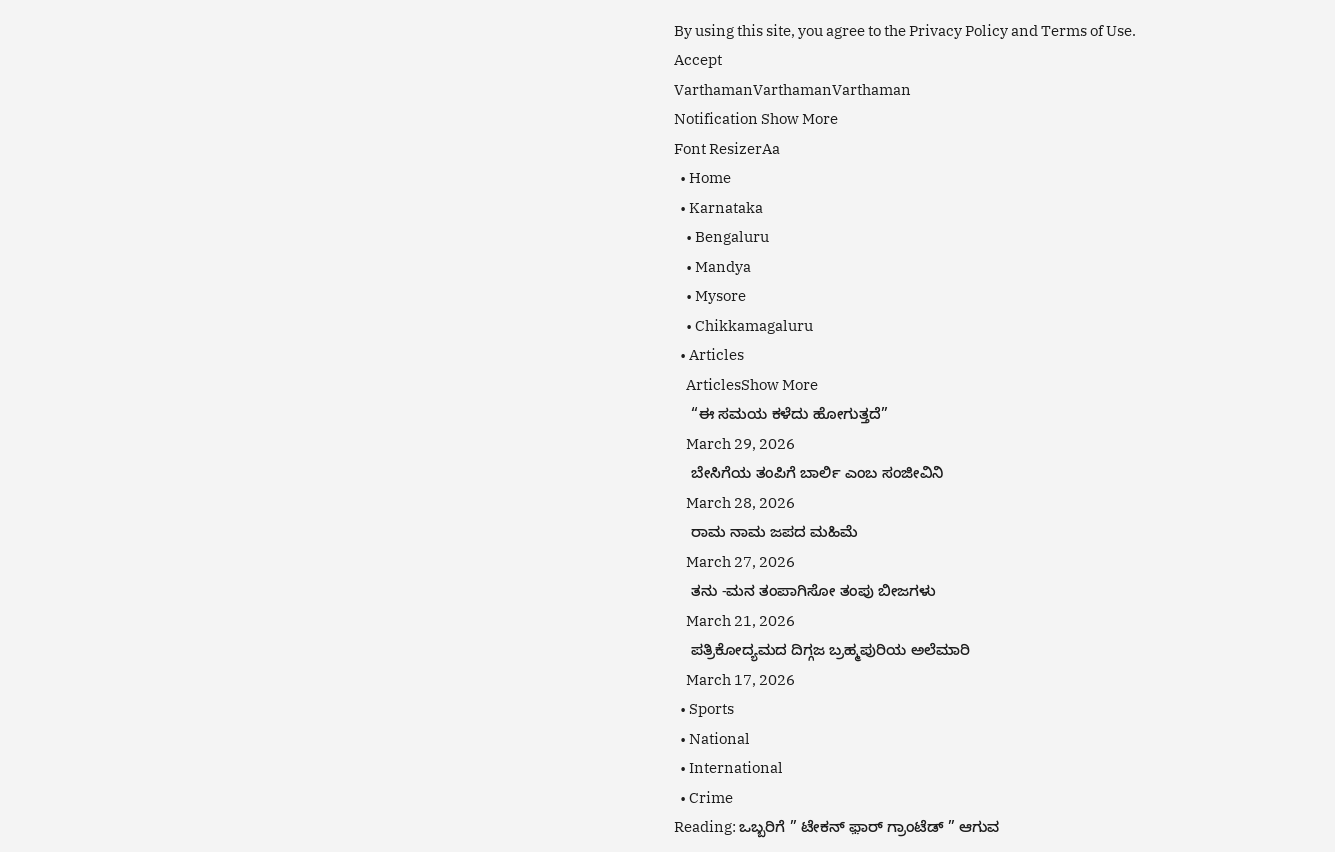By using this site, you agree to the Privacy Policy and Terms of Use.
Accept
VarthamanVarthamanVarthaman
Notification Show More
Font ResizerAa
  • Home
  • Karnataka
    • Bengaluru
    • Mandya
    • Mysore
    • Chikkamagaluru
  • Articles
    ArticlesShow More
    “ಈ ಸಮಯ ಕಳೆದು ಹೋಗುತ್ತದೆ”
    March 29, 2026
    ಬೇಸಿಗೆಯ ತಂಪಿಗೆ ಬಾರ್ಲಿ ಎಂಬ ಸಂಜೀವಿನಿ
    March 28, 2026
    ರಾಮ ನಾಮ ಜಪದ ಮಹಿಮೆ
    March 27, 2026
    ತನು -ಮನ ತಂಪಾಗಿಸೋ ತಂಪು ಬೀಜಗಳು
    March 21, 2026
    ಪತ್ರಿಕೋದ್ಯಮದ ದಿಗ್ಗಜ ಬ್ರಹ್ಮಪುರಿಯ ಅಲೆಮಾರಿ
    March 17, 2026
  • Sports
  • National
  • International
  • Crime
Reading: ಒಬ್ಬರಿಗೆ ” ಟೇಕನ್ ಫ಼ಾರ್ ಗ್ರಾಂಟೆಡ್ ” ಆಗುವ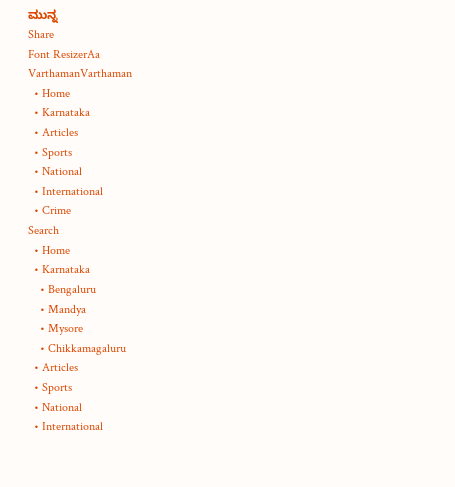ಮುನ್ನ
Share
Font ResizerAa
VarthamanVarthaman
  • Home
  • Karnataka
  • Articles
  • Sports
  • National
  • International
  • Crime
Search
  • Home
  • Karnataka
    • Bengaluru
    • Mandya
    • Mysore
    • Chikkamagaluru
  • Articles
  • Sports
  • National
  • International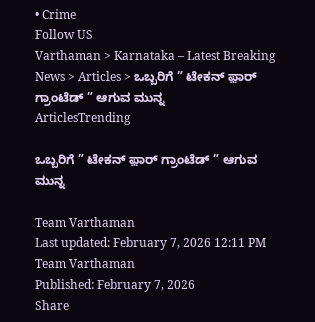• Crime
Follow US
Varthaman > Karnataka – Latest Breaking News > Articles > ಒಬ್ಬರಿಗೆ ” ಟೇಕನ್ ಫ಼ಾರ್ ಗ್ರಾಂಟೆಡ್ ” ಆಗುವ ಮುನ್ನ
ArticlesTrending

ಒಬ್ಬರಿಗೆ ” ಟೇಕನ್ ಫ಼ಾರ್ ಗ್ರಾಂಟೆಡ್ ” ಆಗುವ ಮುನ್ನ

Team Varthaman
Last updated: February 7, 2026 12:11 PM
Team Varthaman
Published: February 7, 2026
Share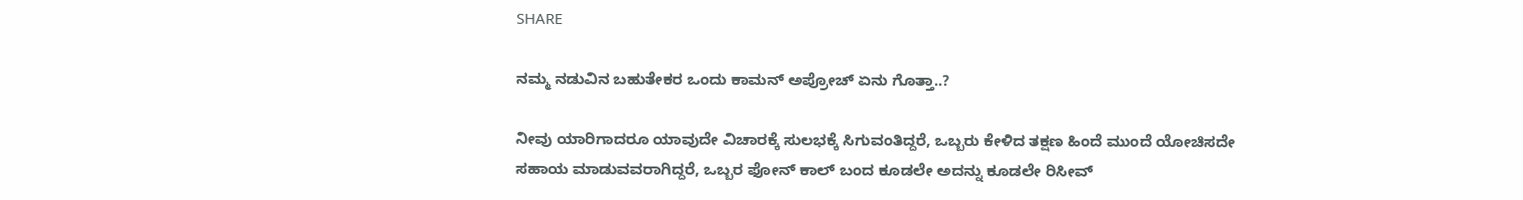SHARE

ನಮ್ಮ‌ ನಡುವಿನ ಬಹುತೇಕರ ಒಂದು ಕಾಮನ್ ಅಪ್ರೋಚ್ ಏನು ಗೊತ್ತಾ..?

ನೀವು‌ ಯಾರಿಗಾದರೂ ಯಾವುದೇ ವಿಚಾರಕ್ಕೆ ಸುಲಭಕ್ಕೆ ಸಿಗುವಂತಿದ್ದರೆ, ಒಬ್ಬರು ಕೇಳಿದ ತಕ್ಷಣ ಹಿಂದೆ ಮುಂದೆ ಯೋಚಿಸದೇ ಸಹಾಯ ಮಾಡುವವರಾಗಿದ್ದರೆ, ಒಬ್ಬರ ಫೋನ್ ಕಾಲ್ ಬಂದ ಕೂಡಲೇ ಅದನ್ನು ಕೂಡಲೇ ರಿಸೀವ್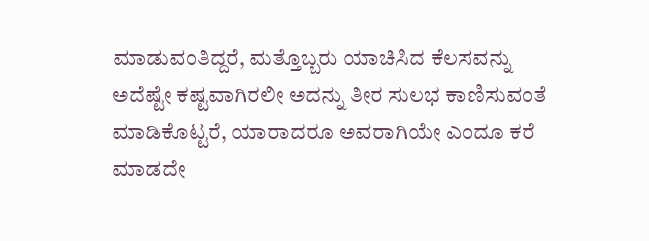ಮಾಡುವಂತಿದ್ದರೆ, ಮತ್ತೊಬ್ಬರು ಯಾಚಿಸಿದ ಕೆಲಸವನ್ನು‌ ಅದೆಷ್ಟೇ ಕಷ್ಟವಾಗಿರಲೀ ಅದನ್ನು ತೀರ ಸುಲಭ ಕಾಣಿಸುವಂತೆ ಮಾಡಿಕೊಟ್ಟರೆ, ಯಾರಾದರೂ ಅವರಾಗಿಯೇ ಎಂದೂ ಕರೆ ಮಾಡದೇ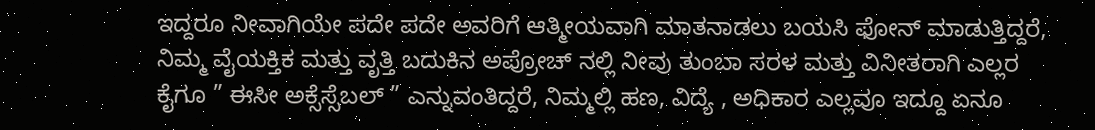ಇದ್ದರೂ ನೀವಾಗಿಯೇ ಪದೇ ಪದೇ ಅವರಿಗೆ ಆತ್ಮೀಯವಾಗಿ ಮಾತನಾಡಲು ಬಯಸಿ ಫೋನ್ ಮಾಡುತ್ತಿದ್ದರೆ, ನಿಮ್ಮ ವೈಯಕ್ತಿಕ ಮತ್ತು ವೃತ್ತಿ ಬದುಕಿನ ಅಪ್ರೋಚ್ ನಲ್ಲಿ ನೀವು ತುಂಬಾ‌ ಸರಳ ಮತ್ತು ವಿನೀತರಾಗಿ ಎಲ್ಲರ ಕೈಗೂ ” ಈಸೀ ಅಕ್ಸೆಸ್ಸೆಬಲ್ ” ಎನ್ನುವಂತಿದ್ದರೆ, ನಿಮ್ಮಲ್ಲಿ ಹಣ‌, ವಿದ್ಯೆ , ಅಧಿಕಾರ ಎಲ್ಲವೂ ಇದ್ದೂ ಏನೂ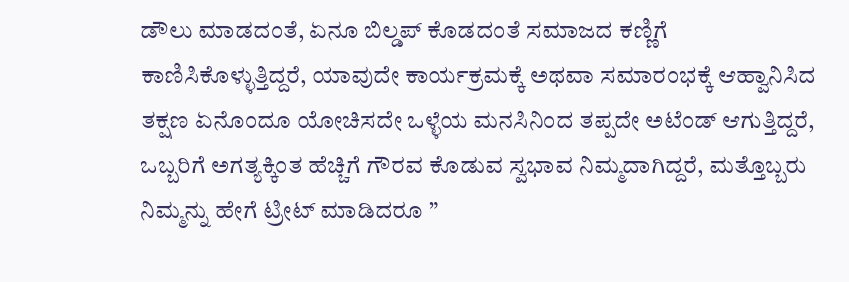ಡೌಲು ಮಾಡದಂತೆ, ಏನೂ ಬಿಲ್ಡಪ್ ಕೊಡದಂತೆ ಸಮಾಜದ ಕಣ್ಣಿಗೆ ಕಾಣಿಸಿಕೊಳ್ಳುತ್ತಿದ್ದರೆ, ಯಾವುದೇ ಕಾರ್ಯಕ್ರಮಕ್ಕೆ ಅಥವಾ ಸಮಾರಂಭಕ್ಕೆ ಆಹ್ವಾನಿಸಿದ ತಕ್ಷಣ ಏನೊಂದೂ ಯೋಚಿಸದೇ ಒಳ್ಳೆಯ ಮನಸಿನಿಂದ ತಪ್ಪದೇ ಅಟೆಂಡ್ ಆಗುತ್ತಿದ್ದರೆ, ಒಬ್ಬರಿಗೆ ಅಗತ್ಯಕ್ಕಿಂತ ಹೆಚ್ಚಿಗೆ ಗೌರವ ಕೊಡುವ ಸ್ವಭಾವ ನಿಮ್ಮದಾಗಿದ್ದರೆ, ಮತ್ತೊಬ್ಬರು ನಿಮ್ಮನ್ನು ಹೇಗೆ ಟ್ರೀಟ್ ಮಾಡಿದರೂ ”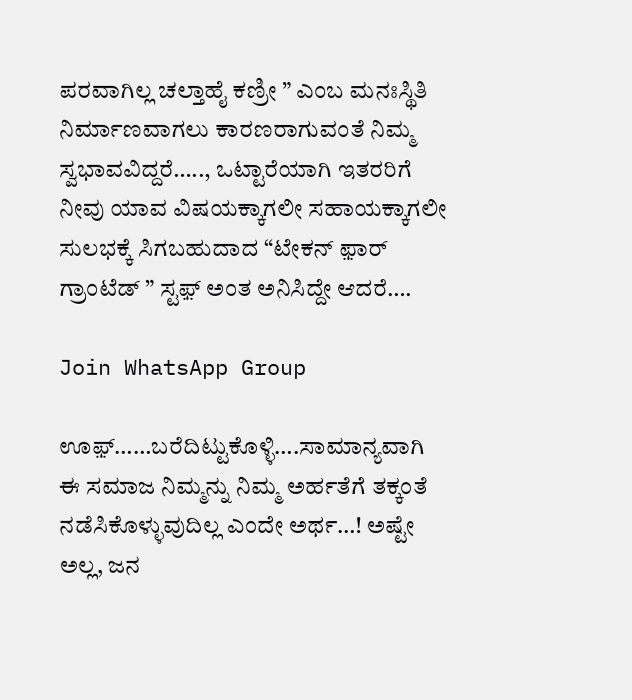ಪರವಾಗಿಲ್ಲ ಚಲ್ತಾಹೈ ಕಣ್ರೀ ” ಎಂಬ ಮನಃಸ್ಥಿತಿ ನಿರ್ಮಾಣವಾಗಲು ಕಾರಣರಾಗುವಂತೆ ನಿಮ್ಮ ಸ್ವಭಾವವಿದ್ದರೆ….., ಒಟ್ಟಾರೆಯಾಗಿ ಇತರರಿಗೆ ನೀವು ಯಾವ ವಿಷಯಕ್ಕಾಗಲೀ ಸಹಾಯಕ್ಕಾಗಲೀ ಸುಲಭಕ್ಕೆ ಸಿಗಬಹುದಾದ “ಟೇಕನ್‌ ಫ಼ಾರ್ ಗ್ರಾಂಟೆಡ್ ” ಸ್ಟಫ಼್ ಅಂತ ಅನಿಸಿದ್ದೇ ಆದರೆ….

Join WhatsApp Group

ಊಫ಼್……ಬರೆದಿಟ್ಟುಕೊಳ್ಳಿ….ಸಾಮಾನ್ಯವಾಗಿ ಈ‌ ಸಮಾಜ ನಿಮ್ಮನ್ನು ನಿಮ್ಮ ಅರ್ಹತೆಗೆ ತಕ್ಕಂತೆ ನಡೆಸಿಕೊಳ್ಳುವುದಿಲ್ಲ ಎಂದೇ ಅರ್ಥ…! ಅಷ್ಟೇ ಅಲ್ಲ, ಜನ‌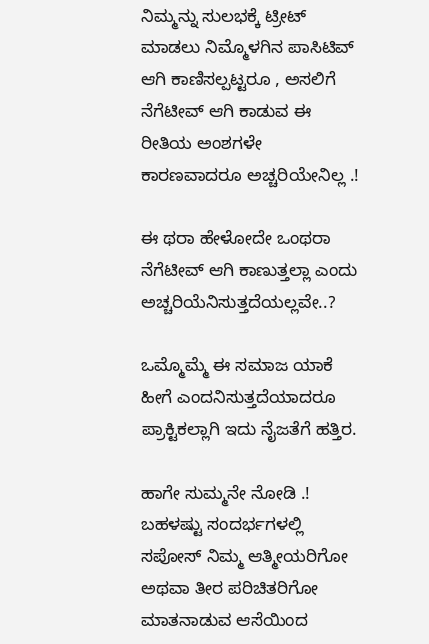ನಿಮ್ಮನ್ನು ಸುಲಭಕ್ಕೆ ಟ್ರೀಟ್ ಮಾಡಲು ನಿಮ್ಮೊಳಗಿನ‌ ಪಾಸಿಟಿವ್ ಆಗಿ ಕಾಣಿಸಲ್ಪಟ್ಟರೂ , ಅಸಲಿಗೆ ನೆಗೆಟೀವ್ ಆಗಿ ಕಾಡುವ ಈ ರೀತಿಯ ಅಂಶಗಳೇ ಕಾರಣವಾದರೂ ಅಚ್ಚರಿಯೇನಿಲ್ಲ .!

ಈ ಥರಾ ಹೇಳೋದೇ ಒಂಥರಾ ನೆಗೆಟೀವ್ ಆಗಿ ಕಾಣುತ್ತಲ್ಲಾ ಎಂದು ಅಚ್ಚರಿಯೆನಿಸುತ್ತದೆಯಲ್ಲವೇ..?

ಒಮ್ಮೊಮ್ಮೆ ಈ ಸಮಾಜ ಯಾಕೆ‌ ಹೀಗೆ ಎಂದನಿಸುತ್ತದೆಯಾದರೂ ಪ್ರಾಕ್ಟಿಕಲ್ಲಾಗಿ ಇದು ನೈಜತೆಗೆ ಹತ್ತಿರ.

ಹಾಗೇ ಸುಮ್ಮನೇ ನೋಡಿ .! ಬಹಳಷ್ಟು ಸಂದರ್ಭಗಳಲ್ಲಿ ಸಪೋಸ್ ನಿಮ್ಮ ಆತ್ಮೀಯರಿಗೋ ಅಥವಾ ತೀರ ಪರಿಚಿತರಿಗೋ ಮಾತನಾಡುವ ಆಸೆಯಿಂದ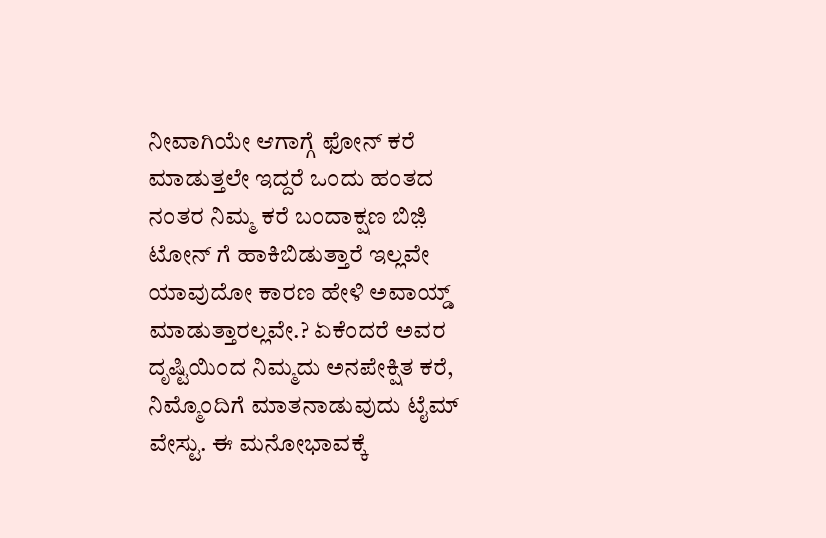ನೀವಾಗಿಯೇ ಆಗಾಗ್ಗೆ ಫೋನ್ ಕರೆ ಮಾಡುತ್ತಲೇ ಇದ್ದರೆ ಒಂದು ಹಂತದ ನಂತರ ನಿಮ್ಮ ಕರೆ ಬಂದಾಕ್ಷಣ ಬಿಜ಼ಿ ಟೋನ್ ಗೆ ಹಾಕಿಬಿಡುತ್ತಾರೆ ಇಲ್ಲವೇ ಯಾವುದೋ ಕಾರಣ ಹೇಳಿ ಅವಾಯ್ಡ್ ಮಾಡುತ್ತಾರಲ್ಲವೇ.? ಏಕೆಂದರೆ ಅವರ ದೃಷ್ಟಿಯಿಂದ ನಿಮ್ಮದು ಅನಪೇಕ್ಷಿತ ಕರೆ, ನಿಮ್ಮೊಂದಿಗೆ ಮಾತನಾಡುವುದು ಟೈಮ್ ವೇಸ್ಟು. ಈ ಮನೋಭಾವಕ್ಕೆ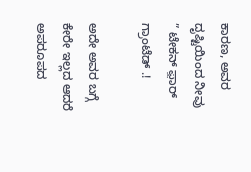ಕಾರಣ, ಅವರ ದೃಷ್ಟಿಯಿಂದ ನೀವು ” ಟೇಕನ್ ಫ಼ಾರ್ ಗ್ರಾಂಟೆಡ್ .!

ಅದೇ ಅವರ ಬಗ್ಗೆ ಕೇರೇ ಇಲ್ಲದ ಆದರೆ ಅಪರೂಪದ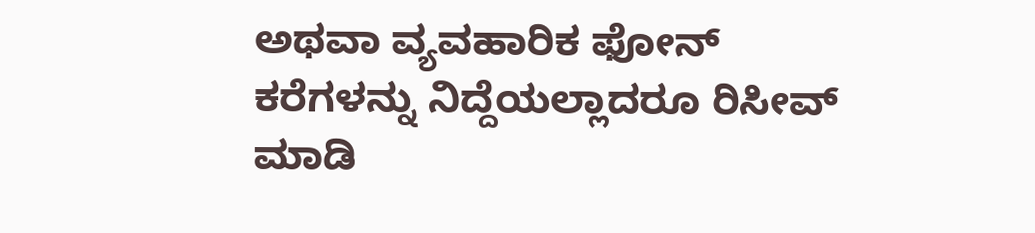ಅಥವಾ ವ್ಯವಹಾರಿಕ ಫೋನ್ ಕರೆಗಳನ್ನು ನಿದ್ದೆಯಲ್ಲಾದರೂ ರಿಸೀವ್ ಮಾಡಿ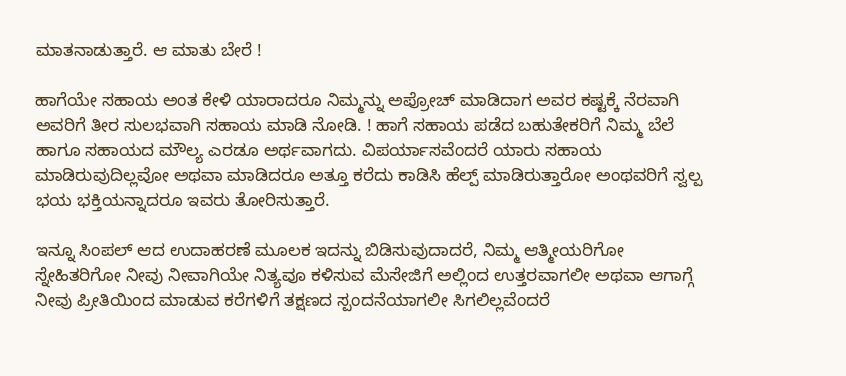ಮಾತನಾಡುತ್ತಾರೆ. ಆ‌ ಮಾತು‌ ಬೇರೆ !

ಹಾಗೆಯೇ ಸಹಾಯ ಅಂತ ಕೇಳಿ ಯಾರಾದರೂ ನಿಮ್ಮನ್ನು ಅಪ್ರೋಚ್ ಮಾಡಿದಾಗ ಅವರ ಕಷ್ಟಕ್ಕೆ ನೆರವಾಗಿ ಅವರಿಗೆ ತೀರ ಸುಲಭವಾಗಿ ಸಹಾಯ ಮಾಡಿ ನೋಡಿ. ! ಹಾಗೆ ಸಹಾಯ ಪಡೆದ ಬಹುತೇಕರಿಗೆ ನಿಮ್ಮ ಬೆಲೆ ಹಾಗೂ ಸಹಾಯದ ಮೌಲ್ಯ ಎರಡೂ ಅರ್ಥವಾಗದು‌. ವಿಪರ್ಯಾಸವೆಂದರೆ ಯಾರು ಸಹಾಯ ಮಾಡಿರುವುದಿಲ್ಲವೋ ಅಥವಾ ಮಾಡಿದರೂ ಅತ್ತೂ ಕರೆದು ಕಾಡಿಸಿ ಹೆಲ್ಪ್ ಮಾಡಿರುತ್ತಾರೋ ಅಂಥವರಿಗೆ ಸ್ವಲ್ಪ ಭಯ ಭಕ್ತಿಯನ್ನಾದರೂ ಇವರು ತೋರಿಸುತ್ತಾರೆ.

ಇನ್ನೂ ಸಿಂಪಲ್ ಆದ ಉದಾಹರಣೆ ಮೂಲಕ ಇದನ್ನು ಬಿಡಿಸುವುದಾದರೆ, ನಿಮ್ಮ‌ ಆತ್ಮೀಯರಿಗೋ ಸ್ನೇಹಿತರಿಗೋ ನೀವು ನೀವಾಗಿಯೇ ನಿತ್ಯವೂ ಕಳಿಸುವ ಮೆಸೇಜಿಗೆ ಅಲ್ಲಿಂದ ಉತ್ತರವಾಗಲೀ ಅಥವಾ ಆಗಾಗ್ಗೆ ನೀವು ಪ್ರೀತಿಯಿಂದ ಮಾಡುವ ಕರೆಗಳಿಗೆ ತಕ್ಷಣದ ಸ್ಪಂದನೆಯಾಗಲೀ ಸಿಗಲಿಲ್ಲವೆಂದರೆ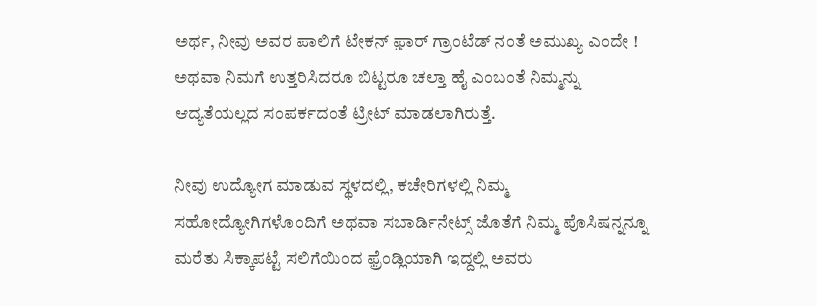ಅರ್ಥ, ನೀವು ಅವರ ಪಾಲಿಗೆ ಟೇಕನ್ ಫ಼ಾರ್ ಗ್ರಾಂಟೆಡ್ ನಂತೆ ಅಮುಖ್ಯ ‌ಎಂದೇ ! ಅಥವಾ ನಿಮಗೆ‌ ಉತ್ತರಿಸಿದರೂ ಬಿಟ್ಟರೂ ಚಲ್ತಾ ಹೈ ಎಂಬಂತೆ ನಿಮ್ಮನ್ನು ಆದ್ಯತೆಯಲ್ಲದ ಸಂಪರ್ಕದಂತೆ ಟ್ರೀಟ್ ಮಾಡಲಾಗಿರುತ್ತೆ.

ನೀವು ಉದ್ಯೋಗ ಮಾಡುವ ಸ್ಥಳದಲ್ಲಿ, ಕಚೇರಿಗಳಲ್ಲಿ ನಿಮ್ಮ ಸಹೋದ್ಯೋಗಿಗಳೊಂದಿಗೆ ಅಥವಾ ಸಬಾರ್ಡಿನೇಟ್ಸ್ ಜೊತೆಗೆ ನಿಮ್ಮ ಪೊಸಿಷನ್ನನ್ನೂ‌ ಮರೆತು ಸಿಕ್ಕಾಪಟ್ಟೆ ಸಲಿಗೆಯಿಂದ ಫ಼್ರೆಂಡ್ಲಿಯಾಗಿ ಇದ್ದಲ್ಲಿ ಅವರು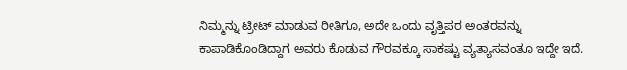ನಿಮ್ಮನ್ನು ಟ್ರೀಟ್ ಮಾಡುವ ರೀತಿಗೂ, ಅದೇ‌ ಒಂದು‌ ವೃತ್ತಿಪರ ಅಂತರವನ್ನು ಕಾಪಾಡಿಕೊಂಡಿದ್ದಾಗ ಅವರು ಕೊಡುವ ಗೌರವಕ್ಕೂ ಸಾಕಷ್ಟು ವ್ಯತ್ಯಾಸವಂತೂ ಇದ್ದೇ ಇದೆ.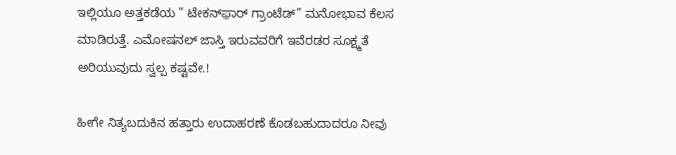ಇಲ್ಲಿಯೂ ಅತ್ತಕಡೆಯ ” ಟೇಕನ್‌‌ಫ಼ಾರ್ ಗ್ರಾಂಟೆಡ್” ಮನೋಭಾವ ಕೆಲಸ ಮಾಡಿರುತ್ತೆ. ಎಮೋಷನಲ್ ಜಾಸ್ತಿ ಇರುವವರಿಗೆ ಇವೆರಡರ ಸೂಕ್ಷ್ಮತೆ ಅರಿಯುವುದು ಸ್ವಲ್ಪ ಕಷ್ಟವೇ.!

ಹೀಗೇ ನಿತ್ಯಬದುಕಿನ ಹತ್ತಾರು ಉದಾಹರಣೆ ಕೊಡಬಹುದಾದರೂ ನೀವು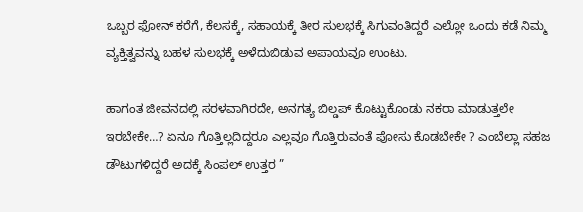ಒಬ್ಬರ ಫೋನ್ ಕರೆಗೆ, ಕೆಲಸಕ್ಕೆ, ಸಹಾಯಕ್ಕೆ ತೀರ ಸುಲಭಕ್ಕೆ ಸಿಗುವಂತಿದ್ದರೆ ಎಲ್ಲೋ ಒಂದು ಕಡೆ ನಿಮ್ಮ ವ್ಯಕ್ತಿತ್ವವನ್ನು ಬಹಳ ಸುಲಭಕ್ಕೆ ಅಳೆದುಬಿಡುವ ಅಪಾಯವೂ ಉಂಟು.

ಹಾಗಂತ ಜೀವನದಲ್ಲಿ ಸರಳವಾಗಿರದೇ, ಅನಗತ್ಯ ಬಿಲ್ಡಪ್ ಕೊಟ್ಟುಕೊಂಡು ನಕರಾ ಮಾಡುತ್ತಲೇ ಇರಬೇಕೇ…? ಏನೂ‌ ಗೊತ್ತಿಲ್ಲದಿದ್ದರೂ ಎಲ್ಲವೂ‌ ಗೊತ್ತಿರುವಂತೆ ಪೋಸು ಕೊಡಬೇಕೇ ? ಎಂಬೆಲ್ಲಾ ಸಹಜ ಡೌಟುಗಳಿದ್ದರೆ ಅದಕ್ಕೆ ಸಿಂಪಲ್ ಉತ್ತರ ”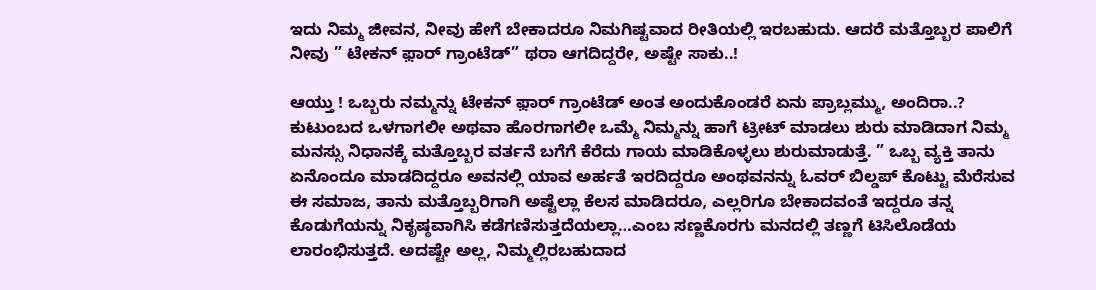ಇದು ನಿಮ್ಮ‌ ಜೀವನ, ನೀವು ಹೇಗೆ ಬೇಕಾದರೂ ನಿಮಗಿಷ್ಟವಾದ ರೀತಿಯಲ್ಲಿ ಇರಬಹುದು. ಆದರೆ ಮತ್ತೊಬ್ಬರ ಪಾಲಿಗೆ ನೀವು ” ಟೇಕನ್‌ ಫ಼ಾರ್ ಗ್ರಾಂಟೆಡ್” ಥರಾ ಆಗದಿದ್ದರೇ, ಅಷ್ಟೇ ಸಾಕು..!

ಆಯ್ತು ! ಒಬ್ಬರು ನಮ್ಮನ್ನು ಟೇಕನ್ ಫ಼ಾರ್ ಗ್ರಾಂಟೆಡ್ ಅಂತ ಅಂದುಕೊಂಡರೆ ಏನು ಪ್ರಾಬ್ಲಮ್ಮು‌, ಅಂದಿರಾ..? ಕುಟುಂಬದ ಒಳಗಾಗಲೀ ಅಥವಾ ಹೊರಗಾಗಲೀ ಒಮ್ಮೆ ನಿಮ್ಮನ್ನು ಹಾಗೆ ಟ್ರೀಟ್ ಮಾಡಲು ಶುರು ಮಾಡಿದಾಗ ನಿಮ್ಮ ಮನಸ್ಸು ನಿಧಾನಕ್ಕೆ ಮತ್ತೊಬ್ಬರ ವರ್ತನೆ‌ ಬಗೆಗೆ ಕೆರೆದು ಗಾಯ ಮಾಡಿಕೊಳ್ಳಲು‌ ಶುರು‌ಮಾಡುತ್ತೆ. ” ಒಬ್ಬ ವ್ಯಕ್ತಿ ತಾನು ಏನೊಂದೂ ಮಾಡದಿದ್ದರೂ ಅವನಲ್ಲಿ ಯಾವ ಅರ್ಹತೆ ಇರದಿದ್ದರೂ ಅಂಥವನನ್ನು‌ ಓವರ್ ಬಿಲ್ಡಪ್ ಕೊಟ್ಟು ಮೆರೆಸುವ ಈ ಸಮಾಜ, ತಾನು ಮತ್ತೊಬ್ಬರಿಗಾಗಿ ಅಷ್ಟೆಲ್ಲಾ ಕೆಲಸ ಮಾಡಿದರೂ, ಎಲ್ಲರಿಗೂ ಬೇಕಾದವಂತೆ ಇದ್ದರೂ ತನ್ನ ಕೊಡುಗೆಯನ್ನು ನಿಕೃಷ್ಠವಾಗಿಸಿ ಕಡೆಗಣಿಸುತ್ತದೆಯಲ್ಲಾ…ಎಂಬ ಸಣ್ಣಕೊರಗು ಮನದಲ್ಲಿ ತಣ್ಣಗೆ ಟಿಸಿಲೊಡೆಯ ಲಾರಂಭಿಸುತ್ತದೆ. ಅದಷ್ಟೇ ಅಲ್ಲ, ನಿಮ್ಮಲ್ಲಿರಬಹುದಾದ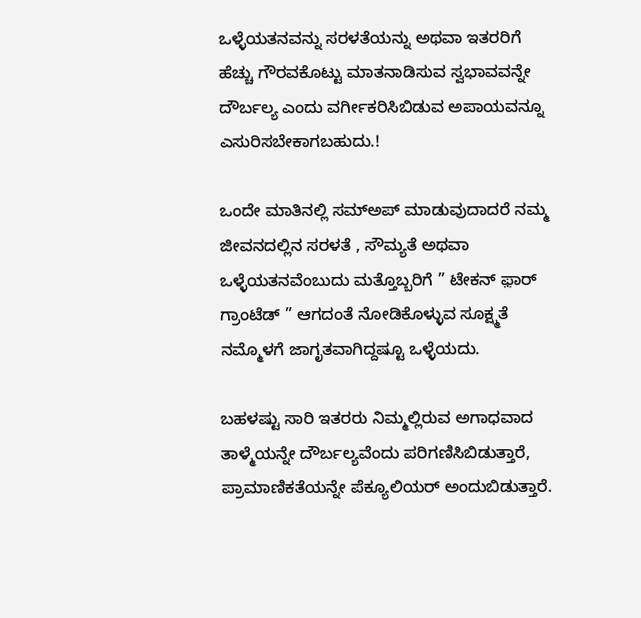ಒಳ್ಳೆಯತನವನ್ನು ಸರಳತೆಯನ್ನು ಅಥವಾ ಇತರರಿಗೆ ಹೆಚ್ಚು ಗೌರವಕೊಟ್ಟು ಮಾತನಾಡಿಸುವ ಸ್ವಭಾವವನ್ನೇ ದೌರ್ಬಲ್ಯ ಎಂದು ವರ್ಗೀಕರಿಸಿಬಿಡುವ ಅಪಾಯವನ್ನೂ ಎಸುರಿಸಬೇಕಾಗಬಹುದು.!

ಒಂದೇ ಮಾತಿನಲ್ಲಿ ಸಮ್‌ಅಪ್ ಮಾಡುವುದಾದರೆ ನಮ್ಮ‌ ಜೀವನದಲ್ಲಿನ ಸರಳತೆ , ಸೌಮ್ಯತೆ ಅಥವಾ ಒಳ್ಳೆಯತನವೆಂಬುದು ಮತ್ತೊಬ್ಬರಿಗೆ ” ಟೇಕನ್ ಫ಼ಾರ್ ಗ್ರಾಂಟೆಡ್ ” ಆಗದಂತೆ ನೋಡಿಕೊಳ್ಳುವ ಸೂಕ್ಷ್ಮತೆ ನಮ್ಮೊಳಗೆ ಜಾಗೃತವಾಗಿದ್ದಷ್ಟೂ ಒಳ್ಳೆಯದು.

ಬಹಳಷ್ಟು ಸಾರಿ ಇತರರು ನಿಮ್ಮಲ್ಲಿರುವ ಅಗಾಧವಾದ ತಾಳ್ಮೆಯನ್ನೇ ದೌರ್ಬಲ್ಯವೆಂದು ಪರಿಗಣಿಸಿಬಿಡುತ್ತಾರೆ, ಪ್ರಾಮಾಣಿಕತೆಯನ್ನೇ‌ ಪೆಕ್ಯೂಲಿಯರ್ ಅಂದುಬಿಡುತ್ತಾರೆ.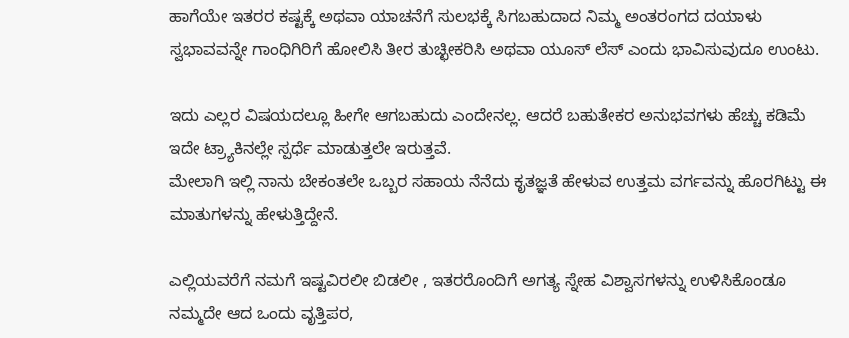ಹಾಗೆಯೇ ಇತರರ ಕಷ್ಟಕ್ಕೆ ಅಥವಾ ಯಾಚನೆಗೆ ಸುಲಭಕ್ಕೆ ಸಿಗಬಹುದಾದ ನಿಮ್ಮ ಅಂತರಂಗದ ದಯಾಳು ಸ್ವಭಾವವನ್ನೇ ಗಾಂಧಿಗಿರಿಗೆ ಹೋಲಿಸಿ ತೀರ ತುಚ್ಛೀಕರಿಸಿ ಅಥವಾ ಯೂಸ್ ಲೆಸ್ ಎಂದು ಭಾವಿಸುವುದೂ ಉಂಟು.

ಇದು ಎಲ್ಲರ ವಿಷಯದಲ್ಲೂ ಹೀಗೇ ಆಗಬಹುದು ಎಂದೇನಲ್ಲ. ಆದರೆ ಬಹುತೇಕರ ಅನುಭವಗಳು ಹೆಚ್ಚು ಕಡಿಮೆ ಇದೇ ಟ್ರ್ಯಾಕಿನಲ್ಲೇ ಸ್ಪರ್ಧೆ ಮಾಡುತ್ತಲೇ ಇರುತ್ತವೆ.
ಮೇಲಾಗಿ ಇಲ್ಲಿ‌ ನಾನು ಬೇಕಂತಲೇ ಒಬ್ಬರ ಸಹಾಯ ನೆನೆದು ಕೃತಜ್ಞತೆ ಹೇಳುವ ಉತ್ತಮ ವರ್ಗವನ್ನು ಹೊರಗಿಟ್ಟು ಈ ಮಾತುಗಳನ್ನು ಹೇಳುತ್ತಿದ್ದೇನೆ.

ಎಲ್ಲಿಯವರೆಗೆ ನಮಗೆ ಇಷ್ಟವಿರಲೀ ಬಿಡಲೀ , ಇತರರೊಂದಿಗೆ ಅಗತ್ಯ ಸ್ನೇಹ ವಿಶ್ವಾಸಗಳನ್ನು ಉಳಿಸಿಕೊಂಡೂ ನಮ್ಮದೇ ಆದ ಒಂದು ವೃತ್ತಿಪರ,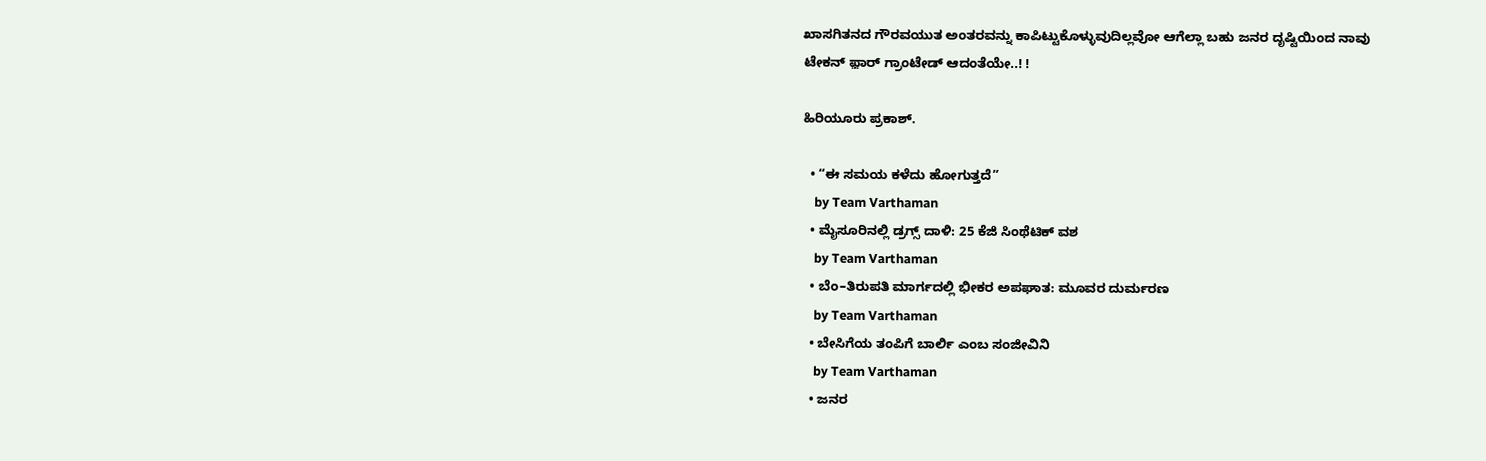ಖಾಸಗಿತನದ ಗೌರವಯುತ ಅಂತರವನ್ನು ಕಾಪಿಟ್ಟುಕೊಳ್ಳುವುದಿಲ್ಲವೋ ಆಗೆಲ್ಲಾ ಬಹು ಜನರ ದೃಷ್ಟಿಯಿಂದ ನಾವು ಟೇಕನ್ ಫ಼ಾರ್ ಗ್ರಾಂಟೇಡ್ ಆದಂತೆಯೇ..! !

ಹಿರಿಯೂರು ಪ್ರಕಾಶ್.

  • “ಈ ಸಮಯ ಕಳೆದು ಹೋಗುತ್ತದೆ”
    by Team Varthaman
  • ಮೈಸೂರಿನಲ್ಲಿ ಡ್ರಗ್ಸ್ ದಾಳಿ: 25 ಕೆಜಿ ಸಿಂಥೆಟಿಕ್ ವಶ
    by Team Varthaman
  • ಬೆಂ–ತಿರುಪತಿ ಮಾರ್ಗದಲ್ಲಿ ಭೀಕರ ಅಪಘಾತ: ಮೂವರ ದುರ್ಮರಣ
    by Team Varthaman
  • ಬೇಸಿಗೆಯ ತಂಪಿಗೆ ಬಾರ್ಲಿ ಎಂಬ ಸಂಜೀವಿನಿ
    by Team Varthaman
  • ಜನರ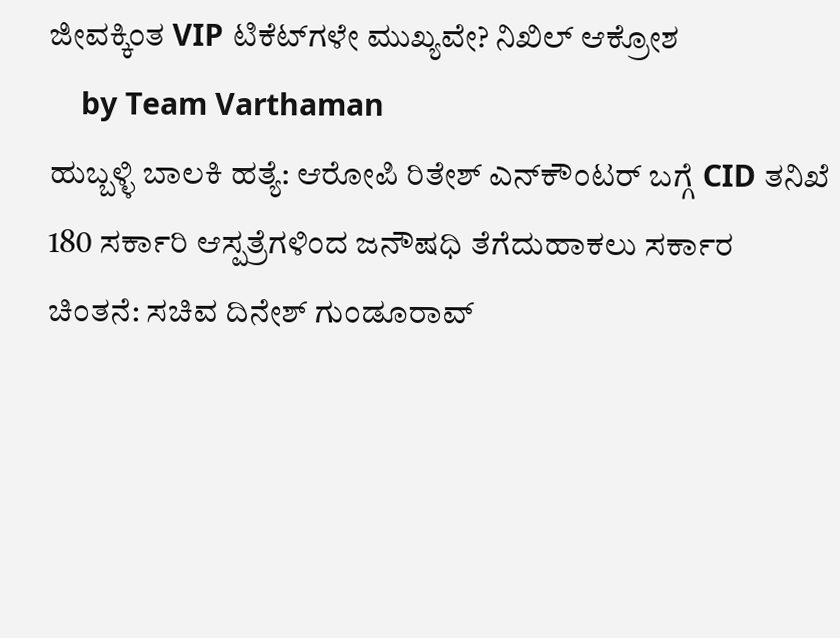ಜೀವಕ್ಕಿಂತ VIP ಟಿಕೆಟ್‌ಗಳೇ ಮುಖ್ಯವೇ? ನಿಖಿಲ್ ಆಕ್ರೋಶ
    by Team Varthaman
ಹುಬ್ಬಳ್ಳಿ ಬಾಲಕಿ ಹತ್ಯೆ: ಆರೋಪಿ ರಿತೇಶ್ ಎನ್‌ಕೌಂಟರ್ ಬಗ್ಗೆ CID ತನಿಖೆ
180 ಸರ್ಕಾರಿ ಆಸ್ಪತ್ರೆಗಳಿಂದ ಜನೌಷಧಿ ತೆಗೆದುಹಾಕಲು ಸರ್ಕಾರ ಚಿಂತನೆ: ಸಚಿವ ದಿನೇಶ್ ಗುಂಡೂರಾವ್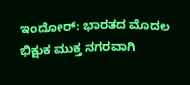ಇಂದೋರ್: ಭಾರತದ ಮೊದಲ ಭಿಕ್ಷುಕ ಮುಕ್ತ ನಗರವಾಗಿ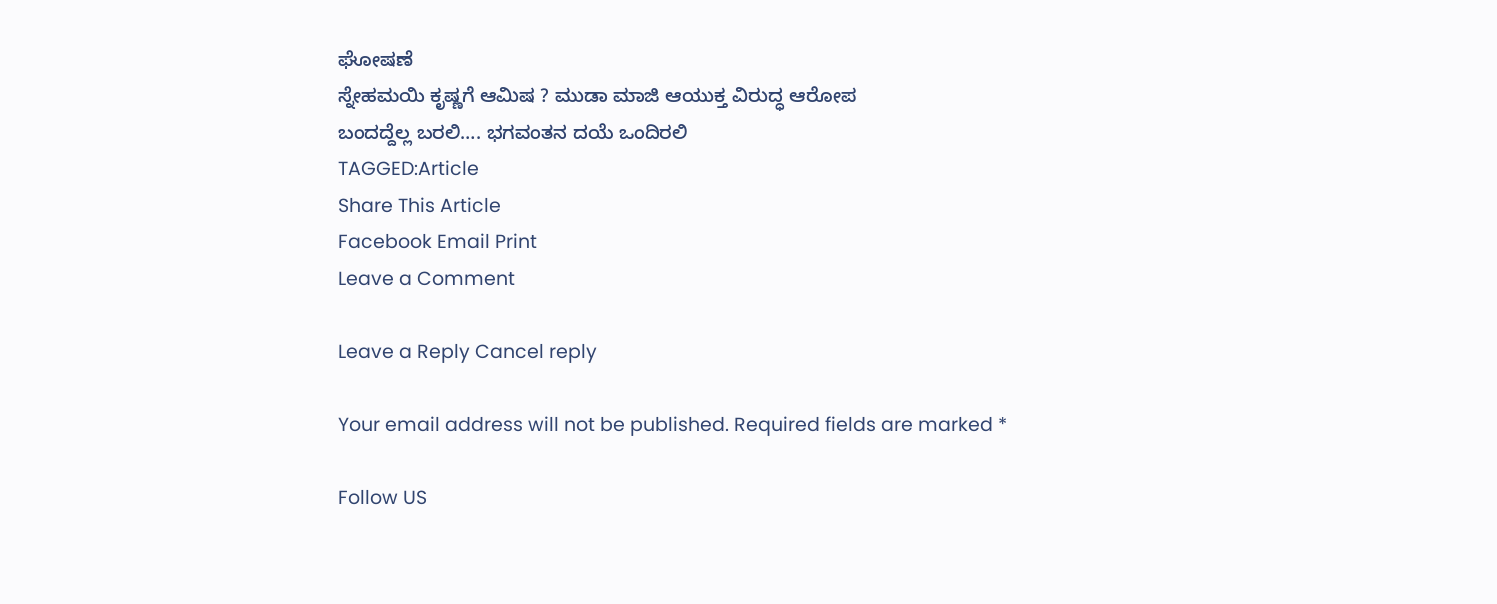ಘೋಷಣೆ
ಸ್ನೇಹಮಯಿ ಕೃಷ್ಣಗೆ ಆಮಿಷ ? ಮುಡಾ ಮಾಜಿ ಆಯುಕ್ತ ವಿರುದ್ಧ ಆರೋಪ
ಬಂದದ್ದೆಲ್ಲ ಬರಲಿ…. ಭಗವಂತನ ದಯೆ ಒಂದಿರಲಿ
TAGGED:Article
Share This Article
Facebook Email Print
Leave a Comment

Leave a Reply Cancel reply

Your email address will not be published. Required fields are marked *

Follow US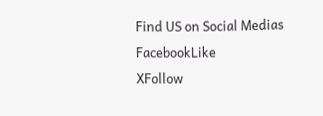Find US on Social Medias
FacebookLike
XFollow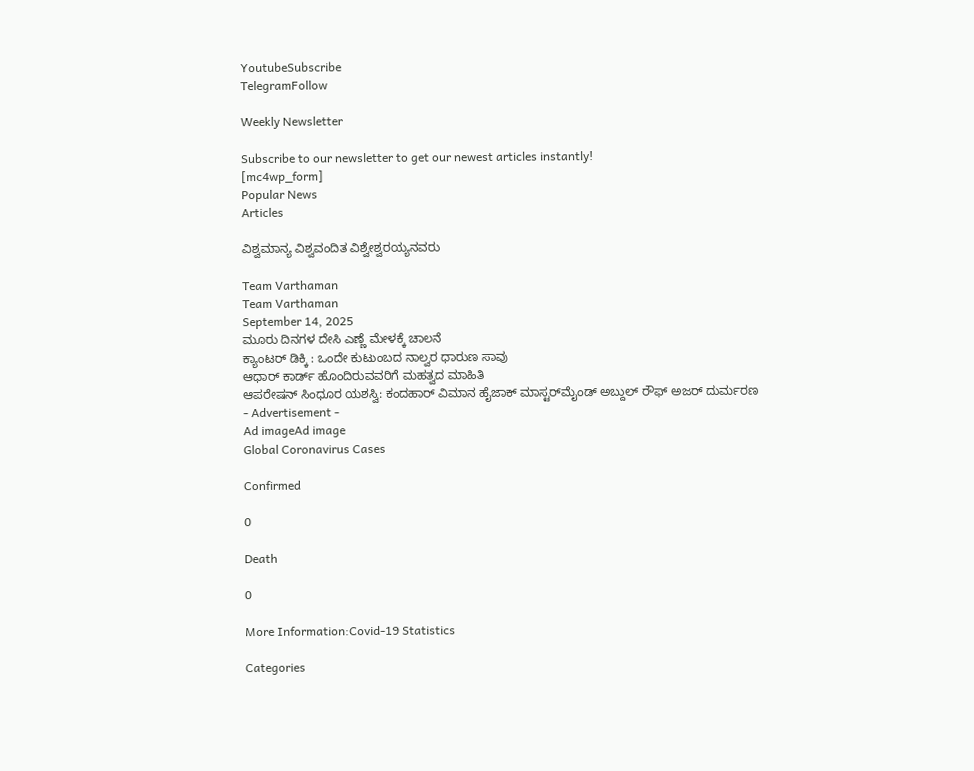YoutubeSubscribe
TelegramFollow

Weekly Newsletter

Subscribe to our newsletter to get our newest articles instantly!
[mc4wp_form]
Popular News
Articles

ವಿಶ್ವಮಾನ್ಯ ವಿಶ್ವವಂದಿತ ವಿಶ್ವೇಶ್ವರಯ್ಯನವರು

Team Varthaman
Team Varthaman
September 14, 2025
ಮೂರು ದಿನಗಳ ದೇಸಿ ಎಣ್ಣೆ ಮೇಳಕ್ಕೆ ಚಾಲನೆ
ಕ್ಯಾಂಟರ್ ಡಿಕ್ಕಿ : ಒಂದೇ ಕುಟುಂಬದ ನಾಲ್ವರ ಧಾರುಣ ಸಾವು
ಆಧಾರ್ ಕಾರ್ಡ್ ಹೊಂದಿರುವವರಿಗೆ ಮಹತ್ವದ ಮಾಹಿತಿ
ಆಪರೇಷನ್ ಸಿಂಧೂರ ಯಶಸ್ವಿ: ಕಂದಹಾರ್ ವಿಮಾನ ಹೈಜಾಕ್ ಮಾಸ್ಟರ್‌ಮೈಂಡ್ ಅಬ್ದುಲ್ ರೌಫ್ ಅಜರ್ ದುರ್ಮರಣ
- Advertisement -
Ad imageAd image
Global Coronavirus Cases

Confirmed

0

Death

0

More Information:Covid-19 Statistics

Categories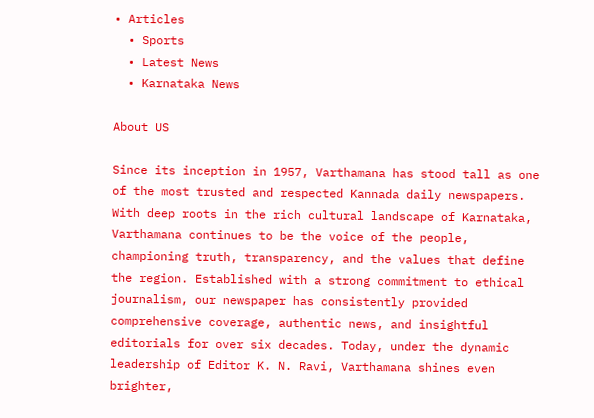• Articles
  • Sports
  • Latest News
  • Karnataka News

About US

Since its inception in 1957, Varthamana has stood tall as one of the most trusted and respected Kannada daily newspapers. With deep roots in the rich cultural landscape of Karnataka, Varthamana continues to be the voice of the people, championing truth, transparency, and the values that define the region. Established with a strong commitment to ethical journalism, our newspaper has consistently provided comprehensive coverage, authentic news, and insightful editorials for over six decades. Today, under the dynamic leadership of Editor K. N. Ravi, Varthamana shines even brighter,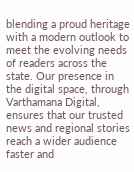blending a proud heritage with a modern outlook to meet the evolving needs of readers across the state. Our presence in the digital space, through Varthamana Digital, ensures that our trusted news and regional stories reach a wider audience faster and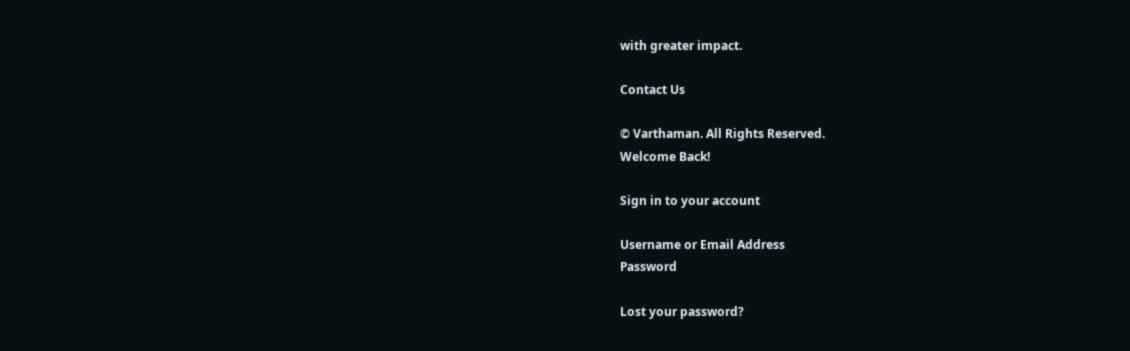with greater impact.

Contact Us

© Varthaman. All Rights Reserved.
Welcome Back!

Sign in to your account

Username or Email Address
Password

Lost your password?